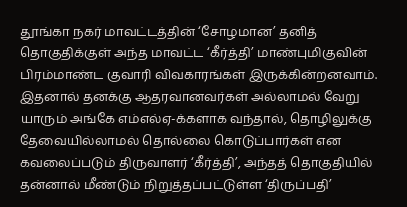தூங்கா நகர் மாவட்டத்தின் ‘சோழமான’ தனித் தொகுதிக்குள் அந்த மாவட்ட ‘கீர்த்தி’ மாண்புமிகுவின் பிரம்மாண்ட குவாரி விவகாரங்கள் இருக்கின்றனவாம்.
இதனால் தனக்கு ஆதரவானவர்கள் அல்லாமல் வேறு யாரும் அங்கே எம்எல்ஏ-க்களாக வந்தால், தொழிலுக்கு தேவையில்லாமல் தொல்லை கொடுப்பார்கள் என கவலைப்படும் திருவாளர் ‘கீர்த்தி’, அந்தத் தொகுதியில் தன்னால் மீண்டும் நிறுத்தப்பட்டுள்ள ‘திருப்பதி’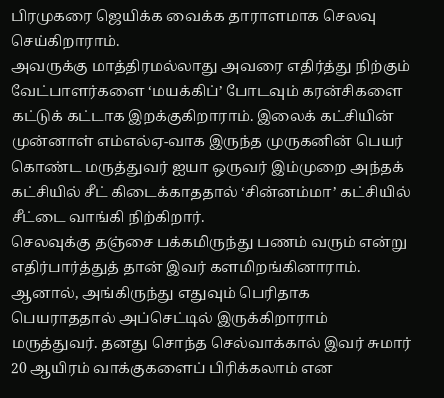பிரமுகரை ஜெயிக்க வைக்க தாராளமாக செலவு செய்கிறாராம்.
அவருக்கு மாத்திரமல்லாது அவரை எதிர்த்து நிற்கும் வேட்பாளர்களை ‘மயக்கிப்’ போடவும் கரன்சிகளை கட்டுக் கட்டாக இறக்குகிறாராம். இலைக் கட்சியின் முன்னாள் எம்எல்ஏ-வாக இருந்த முருகனின் பெயர் கொண்ட மருத்துவர் ஐயா ஒருவர் இம்முறை அந்தக் கட்சியில் சீட் கிடைக்காததால் ‘சின்னம்மா’ கட்சியில் சீட்டை வாங்கி நிற்கிறார்.
செலவுக்கு தஞ்சை பக்கமிருந்து பணம் வரும் என்று எதிர்பார்த்துத் தான் இவர் களமிறங்கினாராம். ஆனால், அங்கிருந்து எதுவும் பெரிதாக பெயராததால் அப்செட்டில் இருக்கிறாராம் மருத்துவர். தனது சொந்த செல்வாக்கால் இவர் சுமார் 20 ஆயிரம் வாக்குகளைப் பிரிக்கலாம் என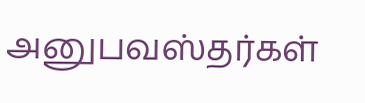அனுபவஸ்தர்கள்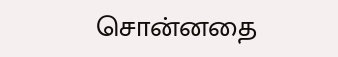சொன்னதை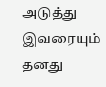அடுத்து இவரையும் தனது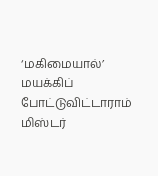‘மகிமையால்’ மயக்கிப் போட்டுவிட்டாராம் மிஸ்டர்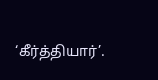‘கீர்த்தியார்’.